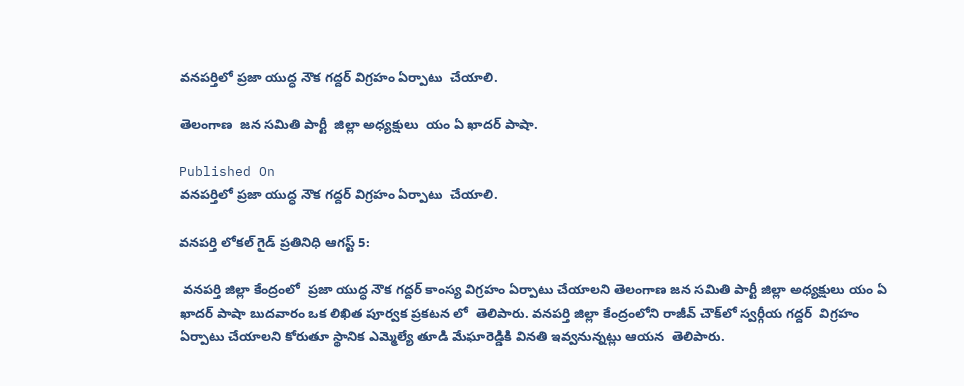వనపర్తిలో ప్రజా యుద్ధ నౌక గద్దర్ విగ్రహం ఏర్పాటు  చేయాలి.

తెలంగాణ  జన సమితి పార్టీ  జిల్లా అధ్యక్షులు  యం ఏ ఖాదర్ పాషా.

Published On
వనపర్తిలో ప్రజా యుద్ధ నౌక గద్దర్ విగ్రహం ఏర్పాటు  చేయాలి.

వనపర్తి లోకల్ గైడ్ ప్రతినిధి ఆగస్ట్ 5:

 వనపర్తి జిల్లా కేంద్రంలో  ప్రజా యుద్ధ నౌక గద్దర్ కాంస్య విగ్రహం ఏర్పాటు చేయాలని తెలంగాణ జన సమితి పార్టీ జిల్లా అధ్యక్షులు యం ఏ ఖాదర్ పాషా బుదవారం ఒక లిఖిత పూర్వక ప్రకటన లో  తెలిపారు. వనపర్తి జిల్లా కేంద్రంలోని రాజీవ్ చౌక్‌లో స్వర్గీయ గద్దర్  విగ్రహం ఏర్పాటు చేయాలని కోరుతూ స్థానిక ఎమ్మెల్యే తూడి మేఘారెడ్డికి వినతి ఇవ్వనున్నట్లు ఆయన  తెలిపారు.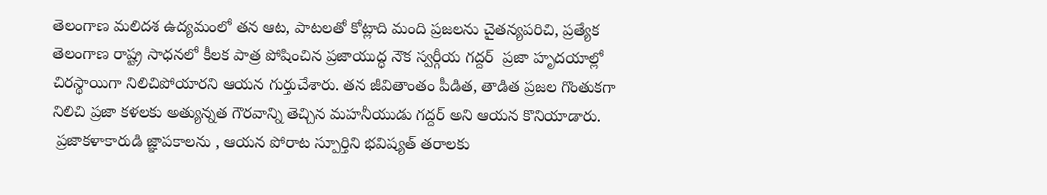తెలంగాణ మలిదశ ఉద్యమంలో తన ఆట, పాటలతో కోట్లాది మంది ప్రజలను చైతన్యపరిచి, ప్రత్యేక తెలంగాణ రాష్ట్ర సాధనలో కీలక పాత్ర పోషించిన ప్రజాయుద్ధ నౌక స్వర్గీయ గద్దర్  ప్రజా హృదయాల్లో చిరస్థాయిగా నిలిచిపోయారని ఆయన గుర్తుచేశారు. తన జీవితాంతం పీడిత, తాడిత ప్రజల గొంతుకగా నిలిచి ప్రజా కళలకు అత్యున్నత గౌరవాన్ని తెచ్చిన మహనీయుడు గద్దర్ అని ఆయన కొనియాడారు.
 ప్రజాకళాకారుడి జ్ఞాపకాలను , ఆయన పోరాట స్పూర్తిని భవిష్యత్ తరాలకు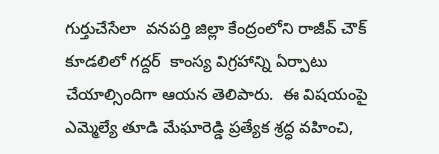గుర్తుచేసేలా  వనపర్తి జిల్లా కేంద్రంలోని రాజీవ్ చౌక్ కూడలిలో గద్దర్  కాంస్య విగ్రహాన్ని ఏర్పాటు చేయాల్సిందిగా ఆయన తెలిపారు.  ఈ విషయంపై ఎమ్మెల్యే తూడి మేఘారెడ్డి ప్రత్యేక శ్రద్ధ వహించి,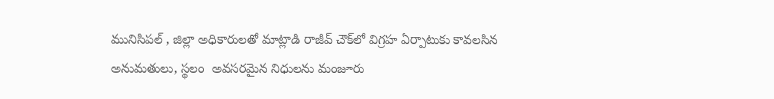మునిసిపల్ , జిల్లా అధికారులతో మాట్లాడి రాజీవ్ చౌక్‌లో విగ్రహ ఏర్పాటుకు కావలసిన అనుమతులు, స్థలం  అవసరమైన నిధులను మంజూరు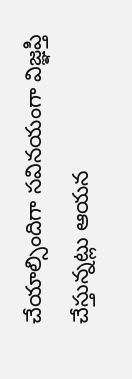చేయాల్సిందిగా సవినయంగా విజ్ఞప్తి చేస్తున్నట్లు ఆయన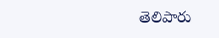తెలిపారు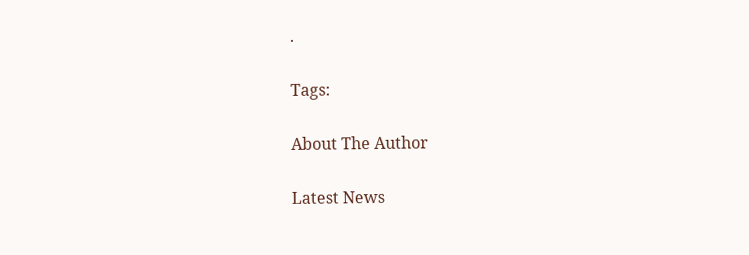.

Tags:

About The Author

Latest News